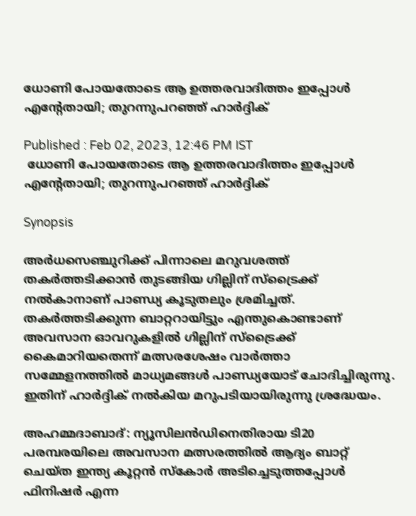ധോണി പോയതോടെ ആ ഉത്തരവാദിത്തം ഇപ്പോള്‍ എന്‍റേതായി; തുറന്നുപറഞ്ഞ് ഹാര്‍ദ്ദിക്

Published : Feb 02, 2023, 12:46 PM IST
 ധോണി പോയതോടെ ആ ഉത്തരവാദിത്തം ഇപ്പോള്‍ എന്‍റേതായി; തുറന്നുപറഞ്ഞ് ഹാര്‍ദ്ദിക്

Synopsis

അര്‍ധസെഞ്ചുറിക്ക് പിന്നാലെ മറുവശത്ത് തകര്‍ത്തടിക്കാന്‍ തുടങ്ങിയ ഗില്ലിന് സ്ട്രൈക്ക് നല്‍കാനാണ് പാണ്ഡ്യ കൂടുതലും ശ്രമിച്ചത്. തകര്‍ത്തടിക്കുന്ന ബാറ്ററായിട്ടും എന്തുകൊണ്ടാണ് അവസാന ഓവറുകളില്‍ ഗില്ലിന് സ്ട്രൈക്ക് കൈമാറിയതെന്ന് മത്സരശേഷം വാര്‍ത്താ സമ്മേളനത്തില്‍ മാധ്യമങ്ങള്‍ പാണ്ഡ്യയോട് ചോദിച്ചിരുന്നു. ഇതിന് ഹാര്‍ദ്ദിക് നല്‍കിയ മറുപടിയായിരുന്നു ശ്രദ്ധേയം.

അഹമ്മദാബാദ്: ന്യൂസിലന്‍ഡിനെതിരായ ടി20 പരമ്പരയിലെ അവസാന മത്സരത്തില്‍ ആദ്യം ബാറ്റ് ചെയ്ത ഇന്ത്യ കൂറ്റന്‍ സ്കോര്‍ അടിച്ചെടുത്തപ്പോള്‍ ഫിനിഷര്‍ എന്ന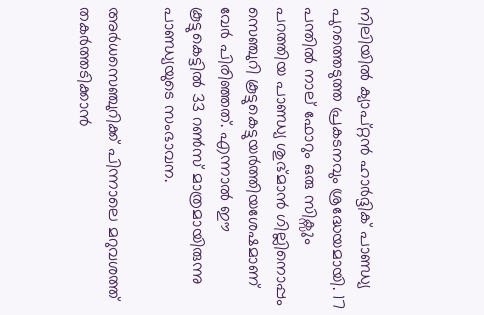നിലിയില്‍ ക്യാപ്റ്റന്‍ ഹാര്‍ദ്ദിക് പാണ്ഡ്യ പുറത്തെടുത്ത പ്രകടനവും ശ്രദ്ധേയമായി. 17 പന്തില്‍ നാല് ഫോറും ഒരു സിക്സും പറത്തിയ പാണ്ഡ്യ ശുഭ്മാന്‍ ഗില്ലിനൊപ്പം സെഞ്ചുറി കൂട്ടുകെട്ടുയര്‍ത്തിയശേഷമാണ് വേര്‍ പിരിഞ്ഞത്. എന്നാല്‍ ഈ കൂട്ടുകെട്ടില്‍ 33 റണ്‍സ് മാത്രമായിരുന്നു പാണ്ഡ്യയുടെ സംഭാവന.

അര്‍ധസെഞ്ചുറിക്ക് പിന്നാലെ മറുവശത്ത് തകര്‍ത്തടിക്കാന്‍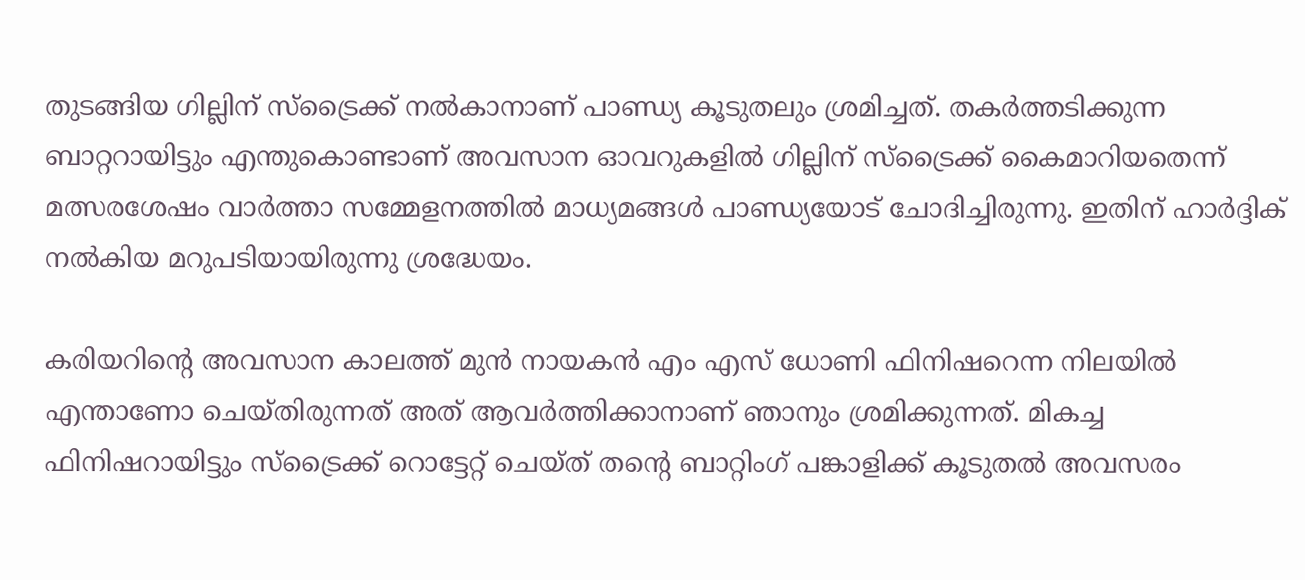തുടങ്ങിയ ഗില്ലിന് സ്ട്രൈക്ക് നല്‍കാനാണ് പാണ്ഡ്യ കൂടുതലും ശ്രമിച്ചത്. തകര്‍ത്തടിക്കുന്ന ബാറ്ററായിട്ടും എന്തുകൊണ്ടാണ് അവസാന ഓവറുകളില്‍ ഗില്ലിന് സ്ട്രൈക്ക് കൈമാറിയതെന്ന് മത്സരശേഷം വാര്‍ത്താ സമ്മേളനത്തില്‍ മാധ്യമങ്ങള്‍ പാണ്ഡ്യയോട് ചോദിച്ചിരുന്നു. ഇതിന് ഹാര്‍ദ്ദിക് നല്‍കിയ മറുപടിയായിരുന്നു ശ്രദ്ധേയം.

കരിയറിന്‍റെ അവസാന കാലത്ത് മുന്‍ നായകന്‍ എം എസ് ധോണി ഫിനിഷറെന്ന നിലയില്‍ എന്താണോ ചെയ്തിരുന്നത് അത് ആവര്‍ത്തിക്കാനാണ് ഞാനും ശ്രമിക്കുന്നത്. മികച്ച ഫിനിഷറായിട്ടും സ്ട്രൈക്ക് റൊട്ടേറ്റ് ചെയ്ത് തന്‍റെ ബാറ്റിംഗ് പങ്കാളിക്ക് കൂടുതല്‍ അവസരം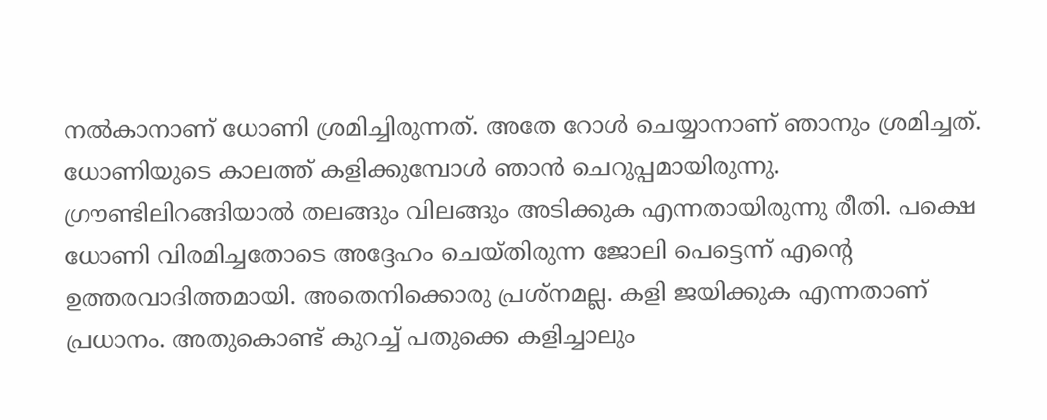നല്‍കാനാണ് ധോണി ശ്രമിച്ചിരുന്നത്. അതേ റോള്‍ ചെയ്യാനാണ് ഞാനും ശ്രമിച്ചത്. ധോണിയുടെ കാലത്ത് കളിക്കുമ്പോള്‍ ഞാന്‍ ചെറുപ്പമായിരുന്നു. ഗ്രൗണ്ടിലിറങ്ങിയാല്‍ തലങ്ങും വിലങ്ങും അടിക്കുക എന്നതായിരുന്നു രീതി. പക്ഷെ ധോണി വിരമിച്ചതോടെ അദ്ദേഹം ചെയ്തിരുന്ന ജോലി പെട്ടെന്ന് എന്‍റെ ഉത്തരവാദിത്തമായി. അതെനിക്കൊരു പ്രശ്നമല്ല. കളി ജയിക്കുക എന്നതാണ് പ്രധാനം. അതുകൊണ്ട് കുറച്ച് പതുക്കെ കളിച്ചാലും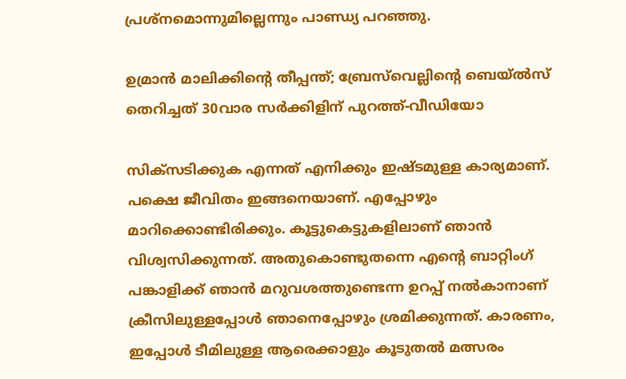പ്രശ്നമൊന്നുമില്ലെന്നും പാണ്ഡ്യ പറഞ്ഞു.

ഉമ്രാന്‍ മാലിക്കിന്‍റെ തീപ്പന്ത്; ബ്രേസ്‌വെല്ലിന്‍റെ ബെയ്ല്‍സ് തെറിച്ചത് 30വാര സര്‍ക്കിളിന് പുറത്ത്-വീഡിയോ

സിക്സടിക്കുക എന്നത് എനിക്കും ഇഷ്ടമുള്ള കാര്യമാണ്. പക്ഷെ ജീവിതം ഇങ്ങനെയാണ്. എപ്പോഴും മാറിക്കൊണ്ടിരിക്കും. കൂട്ടുകെട്ടുകളിലാണ് ഞാന്‍ വിശ്വസിക്കുന്നത്. അതുകൊണ്ടുതന്നെ എന്‍റെ ബാറ്റിംഗ് പങ്കാളിക്ക് ഞാന്‍ മറുവശത്തുണ്ടെന്ന ഉറപ്പ് നല്‍കാനാണ് ക്രീസിലുള്ളപ്പോള്‍ ഞാനെപ്പോഴും ശ്രമിക്കുന്നത്. കാരണം, ഇപ്പോള്‍ ടീമിലുള്ള ആരെക്കാളും കൂടുതല്‍ മത്സരം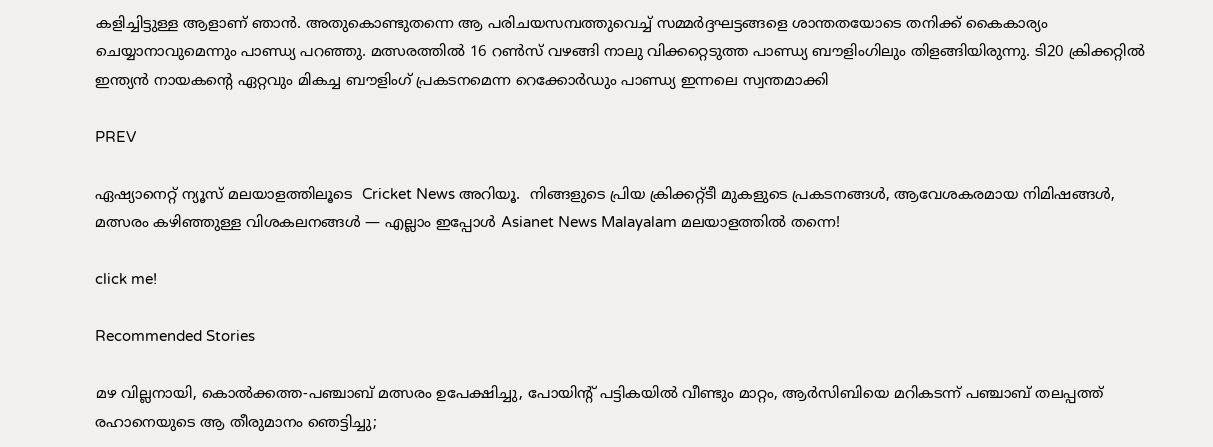കളിച്ചിട്ടുള്ള ആളാണ് ഞാന്‍. അതുകൊണ്ടുതന്നെ ആ പരിചയസമ്പത്തുവെച്ച് സമ്മര്‍ദ്ദഘട്ടങ്ങളെ ശാന്തതയോടെ തനിക്ക് കൈകാര്യം ചെയ്യാനാവുമെന്നും പാണ്ഡ്യ പറഞ്ഞു. മത്സരത്തില്‍ 16 റണ്‍സ് വഴങ്ങി നാലു വിക്കറ്റെടുത്ത പാണ്ഡ്യ ബൗളിംഗിലും തിളങ്ങിയിരുന്നു. ടി20 ക്രിക്കറ്റില്‍ ഇന്ത്യന്‍ നായകന്‍റെ ഏറ്റവും മികച്ച ബൗളിംഗ് പ്രകടനമെന്ന റെക്കോര്‍ഡും പാണ്ഡ്യ ഇന്നലെ സ്വന്തമാക്കി

PREV

ഏഷ്യാനെറ്റ് ന്യൂസ് മലയാളത്തിലൂടെ  Cricket News അറിയൂ.  നിങ്ങളുടെ പ്രിയ ക്രിക്കറ്റ്ടീ മുകളുടെ പ്രകടനങ്ങൾ, ആവേശകരമായ നിമിഷങ്ങൾ, മത്സരം കഴിഞ്ഞുള്ള വിശകലനങ്ങൾ — എല്ലാം ഇപ്പോൾ Asianet News Malayalam മലയാളത്തിൽ തന്നെ!

click me!

Recommended Stories

മഴ വില്ലനായി, കൊല്‍ക്കത്ത-പഞ്ചാബ് മത്സരം ഉപേക്ഷിച്ചു, പോയിന്‍റ് പട്ടികയില്‍ വീണ്ടും മാറ്റം, ആർസിബിയെ മറികടന്ന് പഞ്ചാബ് തലപ്പത്ത്
രഹാനെയുടെ ആ തീരുമാനം ഞെട്ടിച്ചു;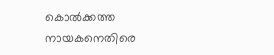കൊല്‍ക്കത്ത നായകനെതിരെ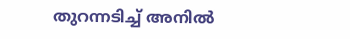തുറന്നടിച്ച് അനിൽ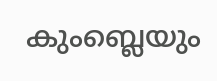കുംബ്ലെയും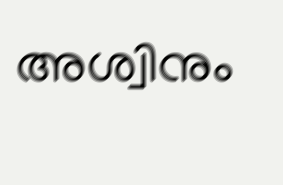അശ്വിനും